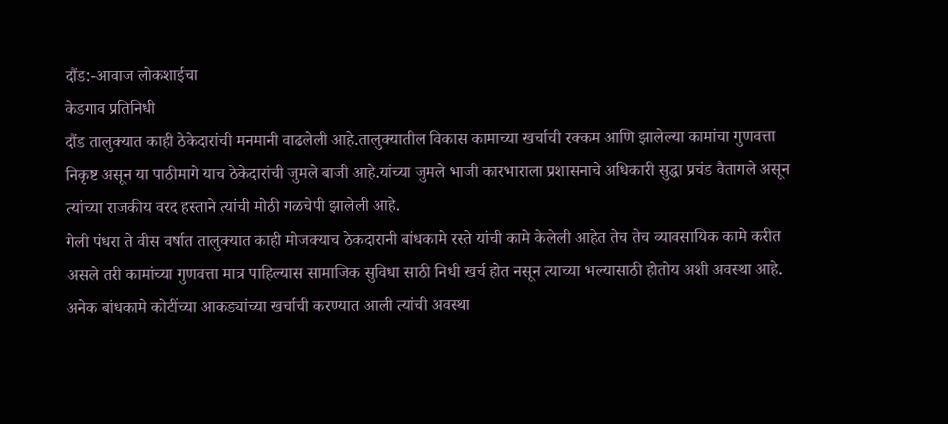दौंड:-आवाज लोकशाईचा
केडगाव प्रतिनिधी
दौंड तालुक्यात काही ठेकेदारांची मनमानी वाढलेली आहे.तालुक्यातील विकास कामाच्या खर्चाची रक्कम आणि झालेल्या कामांचा गुणवत्ता निकृष्ट असून या पाठीमागे याच ठेकेदारांची जुमले बाजी आहे.यांच्या जुमले भाजी कारभाराला प्रशासनाचे अधिकारी सुद्धा प्रचंड वैतागले असून त्यांच्या राजकीय वरद हस्ताने त्यांची मोठी गळचेपी झालेली आहे.
गेली पंधरा ते वीस वर्षात तालुक्यात काही मोजक्याच ठेकदारानी बांधकामे रस्ते यांची कामे केलेली आहेत तेच तेच व्यावसायिक कामे करीत असले तरी कामांच्या गुणवत्ता मात्र पाहिल्यास सामाजिक सुविधा साठी निधी खर्च होत नसून त्याच्या भल्यासाठी होतोय अशी अवस्था आहे.
अनेक बांधकामे कोटींच्या आकड्यांच्या खर्चाची करण्यात आली त्यांची अवस्था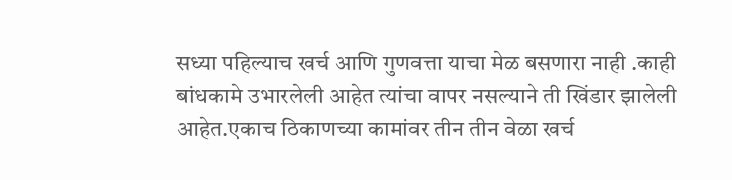सध्या पहिल्याच खर्च आणि गुणवत्ता याचा मेळ बसणारा नाही .काही बांधकामे उभारलेली आहेत त्यांचा वापर नसल्याने ती खिंडार झालेली आहेत.एकाच ठिकाणच्या कामांवर तीन तीन वेळा खर्च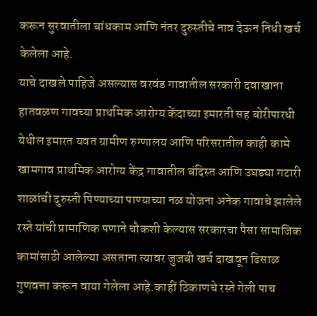करून सुरवातीला बांधकाम आणि नंतर दुरुस्तीचे नाव देऊन निधी खर्च केलेला आहे.
याचे दाखले पाहिजे असल्यास वरवंड गावातील सरकारी दवाखाना हातवळण गावच्या प्राथमिक आरोग्य केंदाच्या इमारती सह बोरीपारधी येथील इमारत यवत ग्रामीण रुग्णालय आणि परिसरातील काही कामे खामगाव प्राथमिक आरोग्य केंद्र गावातील बंदिस्त आणि उघड्या गटारी शाळांची दुरुस्ती पिण्याच्या पाण्याच्या नळ योजना अनेक गावाचे झालेले रस्ते यांची प्रामाणिक पणाने चौकशी केल्यास सरकारचा पैसा सामाजिक कामांसाठी आलेल्या असताना त्यावर जुजबी खर्च दाखवून ढिसाळ गुणवत्ता करून वाया गेलेला आहे.काहीं ठिकाणचे रस्ते गेली पाच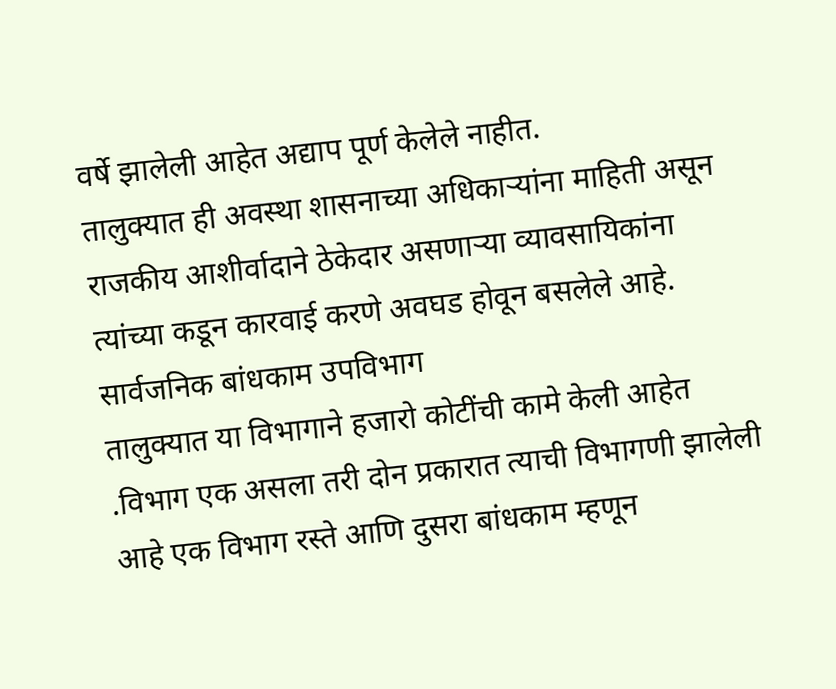वर्षे झालेली आहेत अद्याप पूर्ण केलेले नाहीत.
तालुक्यात ही अवस्था शासनाच्या अधिकाऱ्यांना माहिती असून राजकीय आशीर्वादाने ठेकेदार असणाऱ्या व्यावसायिकांना त्यांच्या कडून कारवाई करणे अवघड होवून बसलेले आहे.
सार्वजनिक बांधकाम उपविभाग
तालुक्यात या विभागाने हजारो कोटींची कामे केली आहेत .विभाग एक असला तरी दोन प्रकारात त्याची विभागणी झालेली आहे एक विभाग रस्ते आणि दुसरा बांधकाम म्हणून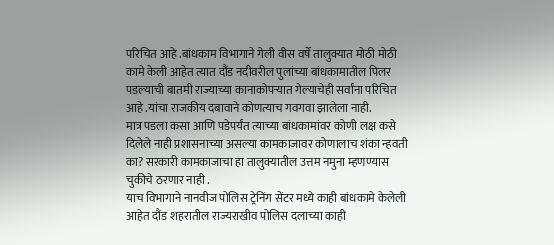परिचित आहे .बांधकाम विभागाने गेली वीस वर्षे तालुक्यात मोठी मोठी कामे केली आहेत त्यात दौंड नदीवरील पुलांच्या बांधकामातील पिलर पडल्याची बातमी राज्याच्या कानाकोपऱ्यात गेल्याचेही सर्वांना परिचित आहे .यांचा राजकीय दबावाने कोणत्याच गवगवा झालेला नाही.
मात्र पडला कसा आणि पडेपर्यंत त्याच्या बांधकामांवर कोणी लक्ष कसे दिलेले नाही प्रशासनाच्या असल्या कामकाजावर कोणालाच शंका न्हवती का? सरकारी कामकाजाचा हा तालुक्यातील उत्तम नमुना म्हणण्यास चुकीचे ठरणार नाही .
याच विभागाने नानवीज पोलिस ट्रेनिंग सेंटर मध्ये काही बांधकामे केलेली आहेत दौंड शहरातील राज्यराखीव पोलिस दलाच्या काही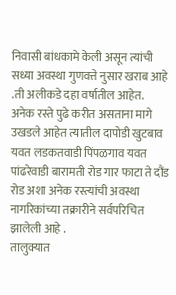निवासी बांधकामे केली असून त्यांची सध्या अवस्था गुणवत्ते नुसार खराब आहे .ती अलीकडे दहा वर्षातील आहेत.
अनेक रस्ते पुढे करीत असताना मागे उखडले आहेत त्यातील दापोडी खुटबाव यवत लडकतवाडी पिंपळगाव यवत पांढरेवाडी बारामती रोड गार फाटा ते दौंड रोड अशा अनेक रस्त्यांची अवस्था नागरिकांच्या तक्रारीने सर्वपरिचित झालेली आहे .
तालुक्यात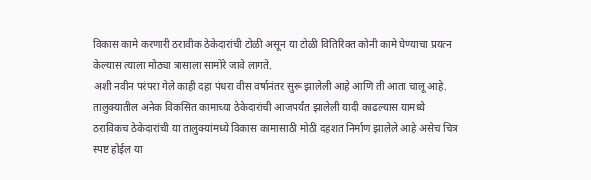विकास कामे करणारी ठरावीक ठेकेदारांची टोळी असून या टोळी वितिरिक्त कोनी कामे घेण्याचा प्रयत्न केल्यास त्याला मोठ्या त्रासाला सामोरे जावे लागते.
अशी नवीन परंपरा गेले काही दहा पंधरा वीस वर्षानंतर सुरू झालेली आहे आणि ती आता चालू आहे.
तालुक्यातील अनेक विकसित कामाच्या ठेकेदारांची आजपर्यंत झालेली यादी काढल्यास यामध्ये ठराविकच ठेकेदारांची या तालुक्यांमध्ये विकास कामासाठी मोठी दहशत निर्माण झालेले आहे असेच चित्र स्पष्ट होईल या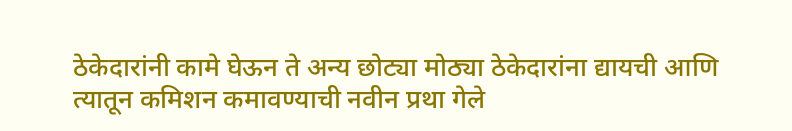ठेकेदारांनी कामे घेऊन ते अन्य छोट्या मोठ्या ठेकेदारांना द्यायची आणि त्यातून कमिशन कमावण्याची नवीन प्रथा गेले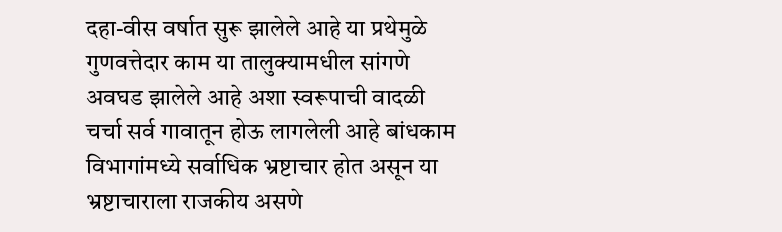दहा-वीस वर्षात सुरू झालेले आहे या प्रथेमुळे गुणवत्तेदार काम या तालुक्यामधील सांगणे अवघड झालेले आहे अशा स्वरूपाची वादळी चर्चा सर्व गावातून होऊ लागलेली आहे बांधकाम विभागांमध्ये सर्वाधिक भ्रष्टाचार होत असून या भ्रष्टाचाराला राजकीय असणे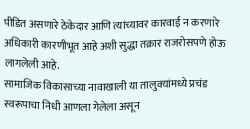पीडित असणारे ठेकेदार आणि त्यांच्यावर कारवाई न करणारे अधिकारी कारणीभूत आहे अशी सुद्धा तक्रार राजरोसपणे होऊ लागलेली आहे.
सामाजिक विकासाच्या नावाखाली या तालुक्यांमध्ये प्रचंड स्वरूपाचा निधी आणला गेलेला असून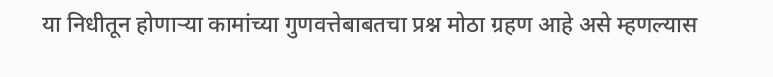या निधीतून होणाऱ्या कामांच्या गुणवत्तेबाबतचा प्रश्न मोठा ग्रहण आहे असे म्हणल्यास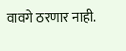वावगे ठरणार नाही.